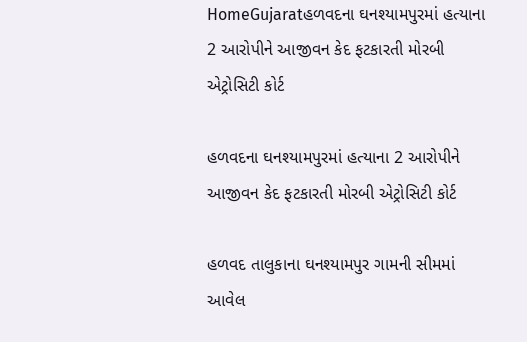HomeGujaratહળવદના ઘનશ્યામપુરમાં હત્યાના 2 આરોપીને આજીવન કેદ ફટકારતી મોરબી એટ્રોસિટી કોર્ટ

હળવદના ઘનશ્યામપુરમાં હત્યાના 2 આરોપીને આજીવન કેદ ફટકારતી મોરબી એટ્રોસિટી કોર્ટ

હળવદ તાલુકાના ઘનશ્યામપુર ગામની સીમમાં આવેલ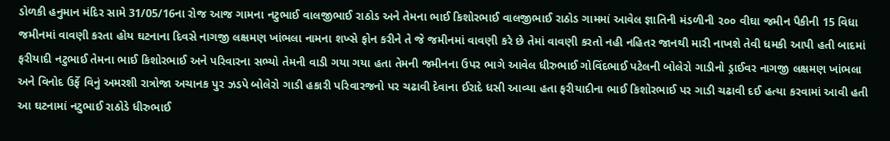ડોળકી હનુમાન મંદિર સામે 31/05/16ના રોજ આજ ગામના નટુભાઈ વાલજીભાઈ રાઠોડ અને તેમના ભાઈ કિશોરભાઈ વાલજીભાઈ રાઠોડ ગામમાં આવેલ જ્ઞાતિની મંડળીની ૨૦૦ વીઘા જમીન પૈકીની 15 વિધા જમીનમાં વાવણી કરતા હોય ઘટનાના દિવસે નાગજી લક્ષમણ ખાંભલા નામના શખ્સે ફોન કરીને તે જે જમીનમાં વાવણી કરે છે તેમાં વાવણી કરતો નહી નહિતર જાનથી મારી નાખશે તેવી ધમકી આપી હતી બાદમાં ફરીયાદી નટુભાઈ તેમના ભાઈ કિશોરભાઈ અને પરિવારના સભ્યો તેમની વાડી ગયા ગયા હતા તેમની જમીનના ઉપર ભાગે આવેલ ધીરુભાઈ ગોવિંદભાઈ પટેલની બોલેરો ગાડીનો ડ્રાઈવર નાગજી લક્ષમણ ખાંભલા અને વિનોદ ઉર્ફે વિનું અમરશી રાત્રોજા અચાનક પુર ઝડપે બોલેરો ગાડી હકારી પરિવારજનો પર ચઢાવી દેવાના ઈરાદે ધસી આવ્યા હતા ફરીયાદીના ભાઈ કિશોરભાઈ પર ગાડી ચઢાવી દઈ હત્યા કરવામાં આવી હતી આ ઘટનામાં નટુભાઈ રાઠોડે ધીરુભાઈ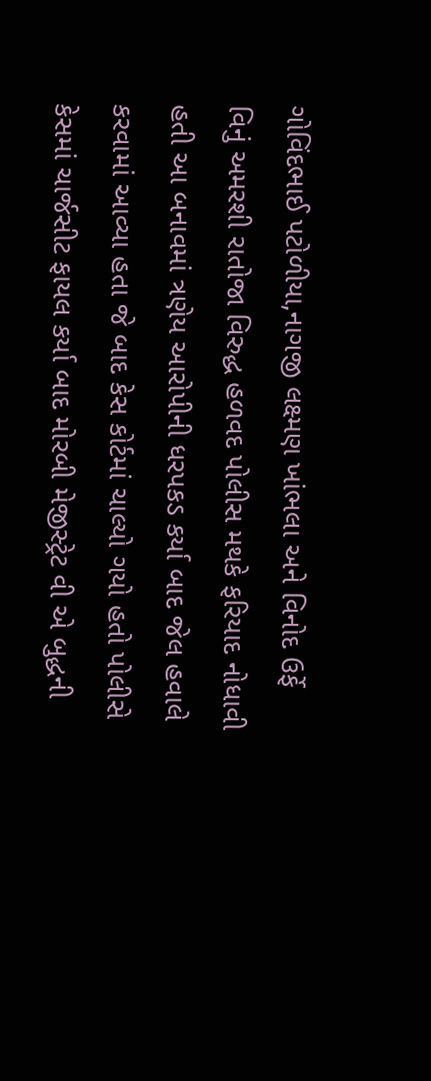ગોવિંદભાઈ પટોળીયા,નાગજી લક્ષ્મણ ખાંભલા અને વિનોદ ઉર્ફે વિનું અમરશી રાતોજા વિરુદ્ધ હળવદ પોલીસ મથકે ફરિયાદ નોધાવી હતી આ બનાવમાં ત્રણેય આરોપીની ધરપકડ કર્યા બાદ જેલ હવાલે કરવામાં આવ્યા હતા જે બાદ કેસ કોર્ટમાં ચાલ્યો ગયો હતો પોલીસે કેસમાં ચાર્જસીટ ફાયલ કર્યા બાદ મોરબી મેજીસ્ટ્રેટ વી એ બુદ્ધની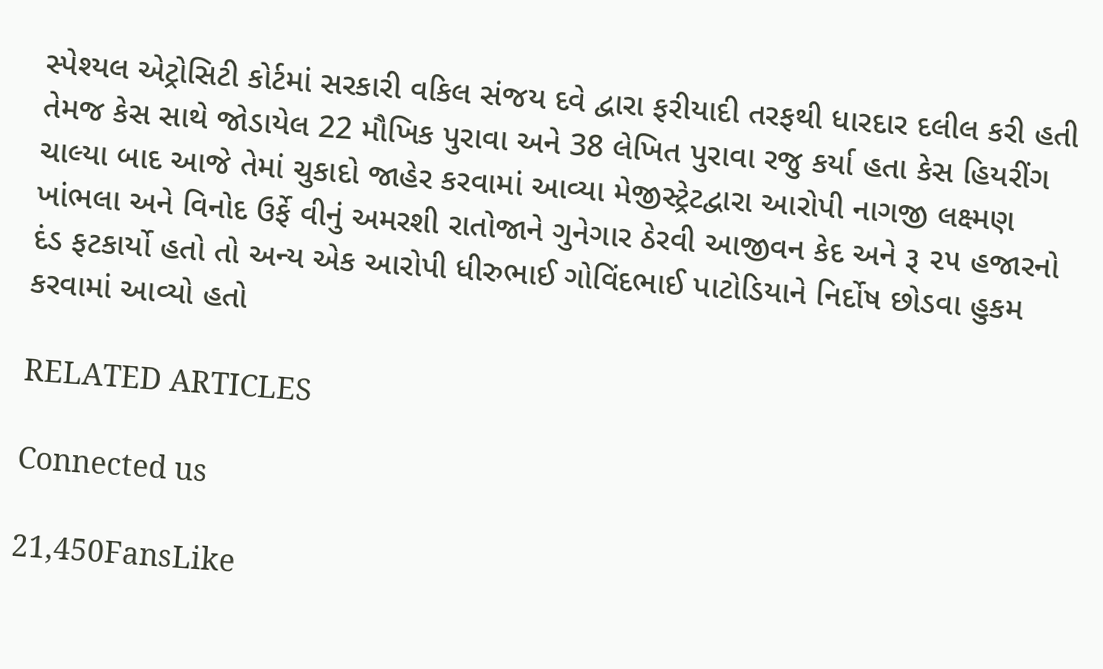સ્પેશ્યલ એટ્રોસિટી કોર્ટમાં સરકારી વકિલ સંજય દવે દ્વારા ફરીયાદી તરફથી ધારદાર દલીલ કરી હતી તેમજ કેસ સાથે જોડાયેલ 22 મૌખિક પુરાવા અને 38 લેખિત પુરાવા રજુ કર્યા હતા કેસ હિયરીંગ ચાલ્યા બાદ આજે તેમાં ચુકાદો જાહેર કરવામાં આવ્યા મેજીસ્ટ્રેટદ્વારા આરોપી નાગજી લક્ષ્મણ ખાંભલા અને વિનોદ ઉર્ફે વીનું અમરશી રાતોજાને ગુનેગાર ઠેરવી આજીવન કેદ અને રૂ ૨૫ હજારનો દંડ ફટકાર્યો હતો તો અન્ય એક આરોપી ધીરુભાઈ ગોવિંદભાઈ પાટોડિયાને નિર્દોષ છોડવા હુકમ કરવામાં આવ્યો હતો

RELATED ARTICLES

Connected us

21,450FansLike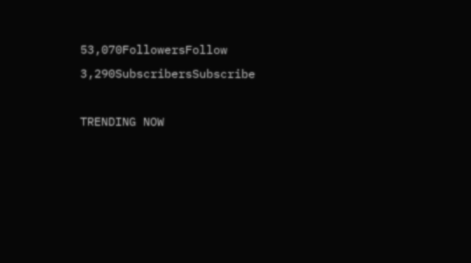53,070FollowersFollow
3,290SubscribersSubscribe

TRENDING NOW